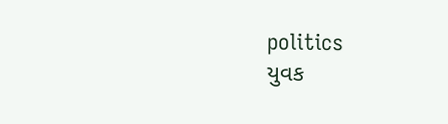politics
યુવક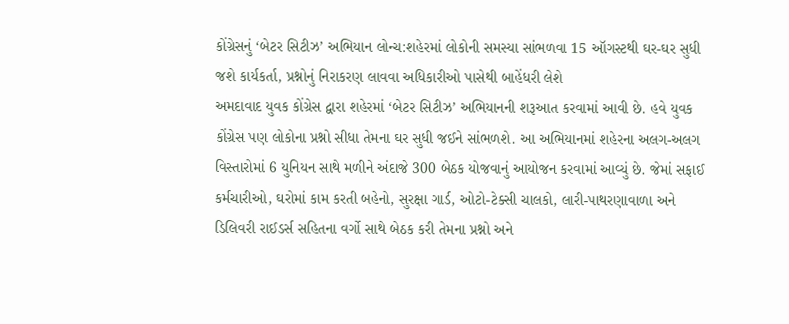કોંગ્રેસનું ‘બેટર સિટીઝ’ અભિયાન લોન્ચ:શહેરમાં લોકોની સમસ્યા સાંભળવા 15 ઑગસ્ટથી ઘર-ઘર સુધી જશે કાર્યકર્તા, પ્રશ્નોનું નિરાકરણ લાવવા અધિકારીઓ પાસેથી બાહેંધરી લેશે
અમદાવાદ યુવક કોંગ્રેસ દ્વારા શહેરમાં ‘બેટર સિટીઝ’ અભિયાનની શરૂઆત કરવામાં આવી છે. હવે યુવક કોંગ્રેસ પણ લોકોના પ્રશ્નો સીધા તેમના ઘર સુધી જઈને સાંભળશે. આ અભિયાનમાં શહેરના અલગ-અલગ વિસ્તારોમાં 6 યુનિયન સાથે મળીને અંદાજે 300 બેઠક યોજવાનું આયોજન કરવામાં આવ્યું છે. જેમાં સફાઈ કર્મચારીઓ, ઘરોમાં કામ કરતી બહેનો, સુરક્ષા ગાર્ડ, ઓટો-ટેક્સી ચાલકો, લારી-પાથરણાવાળા અને ડિલિવરી રાઈડર્સ સહિતના વર્ગો સાથે બેઠક કરી તેમના પ્રશ્નો અને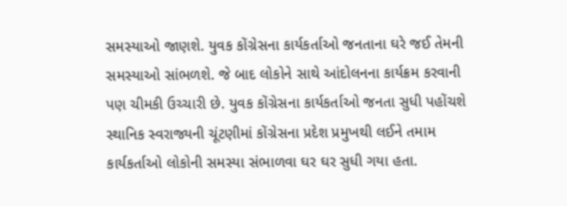સમસ્યાઓ જાણશે. યુવક કોંગ્રેસના કાર્યકર્તાઓ જનતાના ઘરે જઈ તેમની સમસ્યાઓ સાંભળશે. જે બાદ લોકોને સાથે આંદોલનના કાર્યક્રમ કરવાની પણ ચીમકી ઉચ્ચારી છે. યુવક કોંગ્રેસના કાર્યકર્તાઓ જનતા સુધી પહોંચશે સ્થાનિક સ્વરાજ્યની ચૂંટણીમાં કોંગ્રેસના પ્રદેશ પ્રમુખથી લઈને તમામ કાર્યકર્તાઓ લોકોની સમસ્યા સંભાળવા ઘર ઘર સુધી ગયા હતા.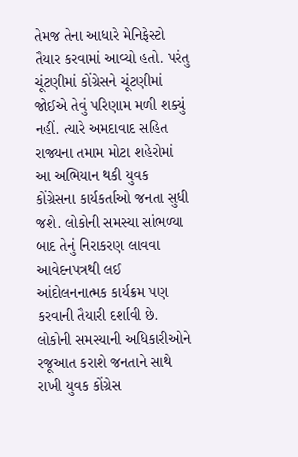તેમજ તેના આધારે મેનિફેસ્ટો તૈયાર કરવામાં આવ્યો હતો. પરંતુ ચૂંટણીમાં કોંગ્રેસને ચૂંટણીમાં જોઈએ તેવું પરિણામ મળી શક્યું નહીં. ત્યારે અમદાવાદ સહિત રાજ્યના તમામ મોટા શહેરોમાં આ અભિયાન થકી યુવક કોંગ્રેસના કાર્યકર્તાઓ જનતા સુધી જશે. લોકોની સમસ્યા સાંભળ્યા બાદ તેનું નિરાકરણ લાવવા આવેદનપત્રથી લઈ આંદોલનનાત્મક કાર્યક્રમ પણ કરવાની તૈયારી દર્શાવી છે. લોકોની સમસ્યાની અધિકારીઓને રજૂઆત કરાશે જનતાને સાથે રાખી યુવક કોંગ્રેસ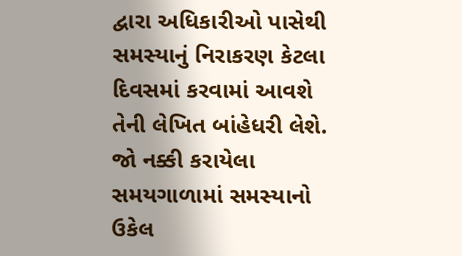દ્વારા અધિકારીઓ પાસેથી સમસ્યાનું નિરાકરણ કેટલા દિવસમાં કરવામાં આવશે તેની લેખિત બાંહેધરી લેશે. જો નક્કી કરાયેલા સમયગાળામાં સમસ્યાનો ઉકેલ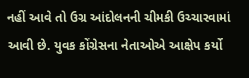નહીં આવે તો ઉગ્ર આંદોલનની ચીમકી ઉચ્ચારવામાં આવી છે. યુવક કોંગ્રેસના નેતાઓએ આક્ષેપ કર્યો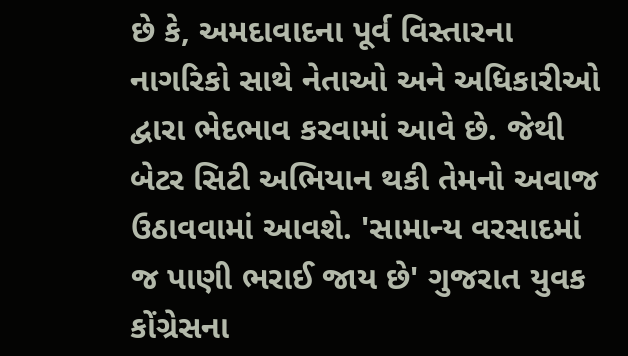છે કે, અમદાવાદના પૂર્વ વિસ્તારના નાગરિકો સાથે નેતાઓ અને અધિકારીઓ દ્વારા ભેદભાવ કરવામાં આવે છે. જેથી બેટર સિટી અભિયાન થકી તેમનો અવાજ ઉઠાવવામાં આવશે. 'સામાન્ય વરસાદમાં જ પાણી ભરાઈ જાય છે' ગુજરાત યુવક કોંગ્રેસના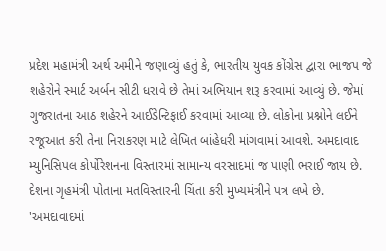પ્રદેશ મહામંત્રી અર્થ અમીને જણાવ્યું હતું કે, ભારતીય યુવક કોંગ્રેસ દ્વારા ભાજપ જે શહેરોને સ્માર્ટ અર્બન સીટી ધરાવે છે તેમાં અભિયાન શરૂ કરવામાં આવ્યું છે. જેમાં ગુજરાતના આઠ શહેરને આઈડેન્ટિફાઈ કરવામાં આવ્યા છે. લોકોના પ્રશ્નોને લઈને રજૂઆત કરી તેના નિરાકરણ માટે લેખિત બાંહેધરી માંગવામાં આવશે. અમદાવાદ મ્યુનિસિપલ કોર્પોરેશનના વિસ્તારમાં સામાન્ય વરસાદમાં જ પાણી ભરાઈ જાય છે. દેશના ગૃહમંત્રી પોતાના મતવિસ્તારની ચિંતા કરી મુખ્યમંત્રીને પત્ર લખે છે. 'અમદાવાદમાં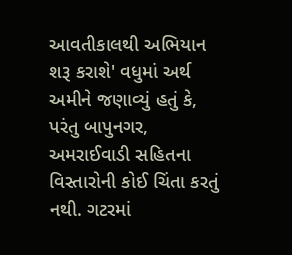આવતીકાલથી અભિયાન શરૂ કરાશે' વધુમાં અર્થ અમીને જણાવ્યું હતું કે, પરંતુ બાપુનગર, અમરાઈવાડી સહિતના વિસ્તારોની કોઈ ચિંતા કરતું નથી. ગટરમાં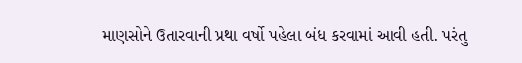માણસોને ઉતારવાની પ્રથા વર્ષો પહેલા બંધ કરવામાં આવી હતી. પરંતુ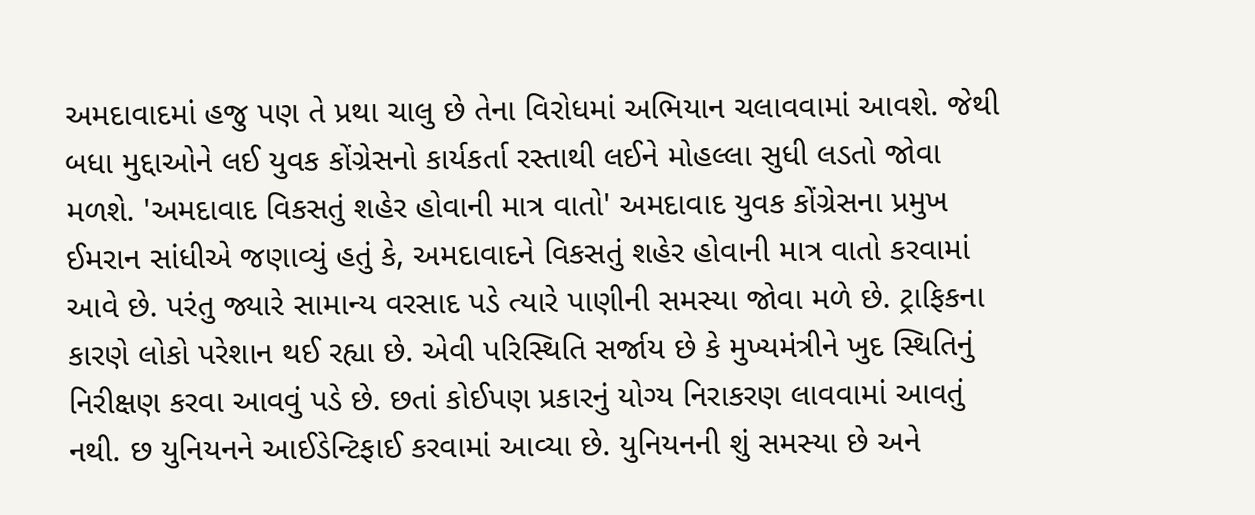અમદાવાદમાં હજુ પણ તે પ્રથા ચાલુ છે તેના વિરોધમાં અભિયાન ચલાવવામાં આવશે. જેથી બધા મુદ્દાઓને લઈ યુવક કોંગ્રેસનો કાર્યકર્તા રસ્તાથી લઈને મોહલ્લા સુધી લડતો જોવા મળશે. 'અમદાવાદ વિકસતું શહેર હોવાની માત્ર વાતો' અમદાવાદ યુવક કોંગ્રેસના પ્રમુખ ઈમરાન સાંધીએ જણાવ્યું હતું કે, અમદાવાદને વિકસતું શહેર હોવાની માત્ર વાતો કરવામાં આવે છે. પરંતુ જ્યારે સામાન્ય વરસાદ પડે ત્યારે પાણીની સમસ્યા જોવા મળે છે. ટ્રાફિકના કારણે લોકો પરેશાન થઈ રહ્યા છે. એવી પરિસ્થિતિ સર્જાય છે કે મુખ્યમંત્રીને ખુદ સ્થિતિનું નિરીક્ષણ કરવા આવવું પડે છે. છતાં કોઈપણ પ્રકારનું યોગ્ય નિરાકરણ લાવવામાં આવતું નથી. છ યુનિયનને આઈડેન્ટિફાઈ કરવામાં આવ્યા છે. યુનિયનની શું સમસ્યા છે અને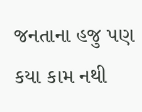જનતાના હજુ પણ કયા કામ નથી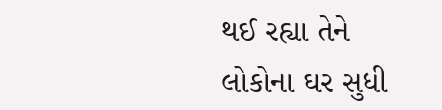થઈ રહ્યા તેને લોકોના ઘર સુધી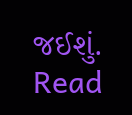જઈશું.
Read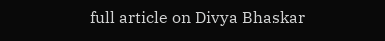full article on Divya Bhaskar